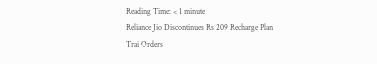Reading Time: < 1 minute
Reliance Jio Discontinues Rs 209 Recharge Plan Trai Orders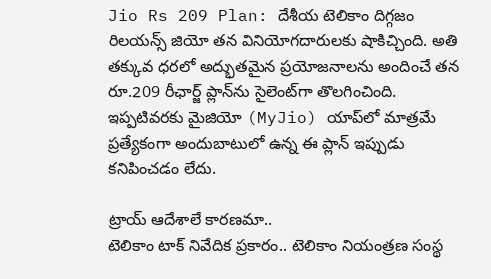Jio Rs 209 Plan: దేశీయ టెలికాం దిగ్గజం రిలయన్స్ జియో తన వినియోగదారులకు షాకిచ్చింది. అతి తక్కువ ధరలో అద్భుతమైన ప్రయోజనాలను అందించే తన రూ.209 రీఛార్జ్ ప్లాన్‌ను సైలెంట్‌గా తొలగించింది. ఇప్పటివరకు మైజియో (MyJio) యాప్‌లో మాత్రమే ప్రత్యేకంగా అందుబాటులో ఉన్న ఈ ప్లాన్ ఇప్పుడు కనిపించడం లేదు.

ట్రాయ్ ఆదేశాలే కారణమా..
టెలికాం టాక్ నివేదిక ప్రకారం.. టెలికాం నియంత్రణ సంస్థ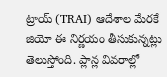ట్రాయ్ (TRAI) ఆదేశాల మేరకే జియో ఈ నిర్ణయం తీసుకున్నట్లు తెలుస్తోంది. ప్లాన్ల వివరాల్లో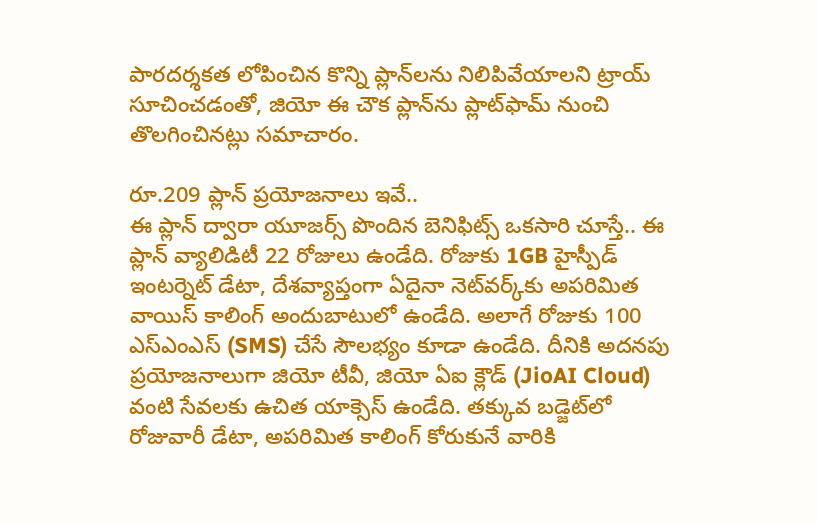పారదర్శకత లోపించిన కొన్ని ప్లాన్‌లను నిలిపివేయాలని ట్రాయ్ సూచించడంతో, జియో ఈ చౌక ప్లాన్‌ను ప్లాట్‌ఫామ్ నుంచి తొలగించినట్లు సమాచారం.

రూ.209 ప్లాన్ ప్రయోజనాలు ఇవే..
ఈ ప్లాన్ ద్వారా యూజర్స్ పొందిన బెనిఫిట్స్ ఒకసారి చూస్తే.. ఈ ప్లాన్ వ్యాలిడిటీ 22 రోజులు ఉండేది. రోజుకు 1GB హైస్పీడ్ ఇంటర్నెట్ డేటా, దేశవ్యాప్తంగా ఏదైనా నెట్‌వర్క్‌కు అపరిమిత వాయిస్ కాలింగ్ అందుబాటులో ఉండేది. అలాగే రోజుకు 100 ఎస్ఎంఎస్ (SMS) చేసే సౌలభ్యం కూడా ఉండేది. దీనికి అదనపు ప్రయోజనాలుగా జియో టీవీ, జియో ఏఐ క్లౌడ్ (JioAI Cloud) వంటి సేవలకు ఉచిత యాక్సెస్ ఉండేది. తక్కువ బడ్జెట్‌లో రోజువారీ డేటా, అపరిమిత కాలింగ్ కోరుకునే వారికి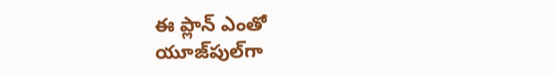ఈ ప్లాన్ ఎంతో యూజ్‌పుల్‌గా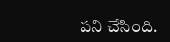పని చేసింది.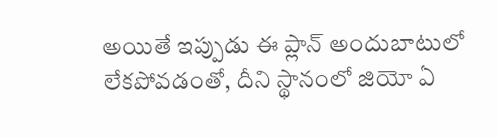అయితే ఇప్పుడు ఈ ప్లాన్ అందుబాటులో లేకపోవడంతో, దీని స్థానంలో జియో ఏ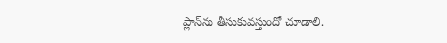ప్లాన్‌ను తీసుకువస్తుందో చూడాలి.